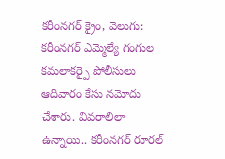కరీంనగర్ క్రైం, వెలుగు: కరీంనగర్ ఎమ్మెల్యే గంగుల కమలాకర్పై పోలీసులు ఆదివారం కేసు నమోదు చేశారు. వివరాలిలా ఉన్నాయి.. కరీంనగర్ రూరల్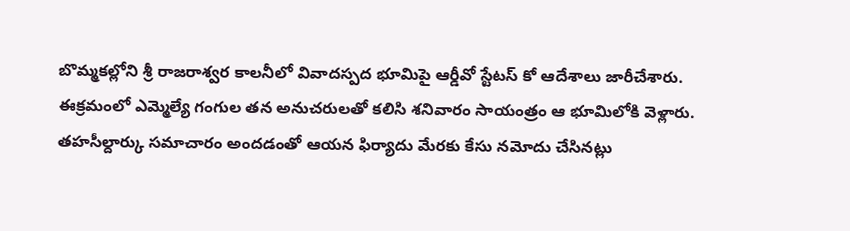బొమ్మకల్లోని శ్రీ రాజరాశ్వర కాలనీలో వివాదస్పద భూమిపై ఆర్డీవో స్టేటస్ కో ఆదేశాలు జారీచేశారు. ఈక్రమంలో ఎమ్మెల్యే గంగుల తన అనుచరులతో కలిసి శనివారం సాయంత్రం ఆ భూమిలోకి వెళ్లారు. తహసీల్దార్కు సమాచారం అందడంతో ఆయన ఫిర్యాదు మేరకు కేసు నమోదు చేసినట్లు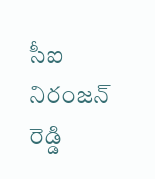సీఐ నిరంజన్ రెడ్డి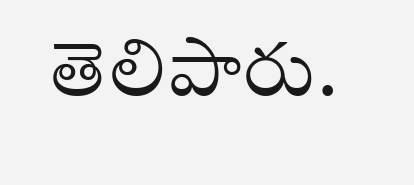తెలిపారు.